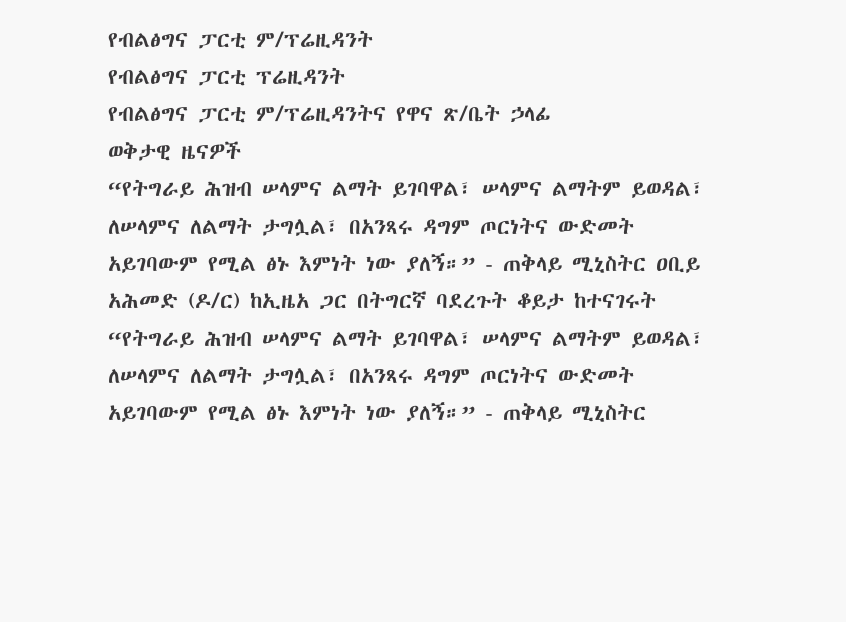የብልፅግና ፓርቲ ም/ፕሬዚዳንት
የብልፅግና ፓርቲ ፕሬዚዳንት
የብልፅግና ፓርቲ ም/ፕሬዚዳንትና የዋና ጽ/ቤት ኃላፊ
ወቅታዊ ዜናዎች
“የትግራይ ሕዝብ ሠላምና ልማት ይገባዋል፣ ሠላምና ልማትም ይወዳል፣ ለሠላምና ለልማት ታግሏል፣ በአንጻሩ ዳግም ጦርነትና ውድመት አይገባውም የሚል ፅኑ እምነት ነው ያለኝ።” - ጠቅላይ ሚኒስትር ዐቢይ አሕመድ (ዶ/ር) ከኢዜአ ጋር በትግርኛ ባደረጉት ቆይታ ከተናገሩት
“የትግራይ ሕዝብ ሠላምና ልማት ይገባዋል፣ ሠላምና ልማትም ይወዳል፣ ለሠላምና ለልማት ታግሏል፣ በአንጻሩ ዳግም ጦርነትና ውድመት አይገባውም የሚል ፅኑ እምነት ነው ያለኝ።” - ጠቅላይ ሚኒስትር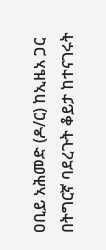ዐቢይ አሕመድ (ዶ/ር) ከኢዜአ ጋር በትግርኛ ባደረጉት ቆይታ ከተናገሩት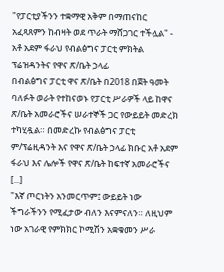"የፓርቲያችንን ተቋማዊ አቅም በማጠናከር አፈጻጸምን ከብዛት ወደ ጥራት ማሸጋገር ተችሏል" - አቶ አደም ፋራህ የብልፅግና ፓርቲ ምክትል ፕሬዝዳንትና የዋና ጽ/ቤት ኃላፊ
በብልፅግና ፓርቲ ዋና ጽ/ቤት በ2018 በጀት ዓመት ባለፉት ወራት የተከናወኑ የፓርቲ ሥራዎች ላይ ከዋና ጽ/ቤት አመራሮችና ሠራተኞች ጋር የውይይት መድረክ ተካሂዷል። በመድረኩ የብልፅግና ፓርቲ ም/ፕሬዚዳንት እና የዋና ጽ/ቤት ኃላፊ ክቡር አቶ አደም ፋራህ እና ሌሎች የዋና ጽ/ቤት ከፍተኛ አመራሮችና [...]
"እኛ ጦርነትን አንመርጥም፤ ውይይት ነው ችግራችንን የሚፈታው ብለን እናምናለን። ለዚህም ነው አገራዊ የምክክር ኮሚሽን አቋቁመን ሥራ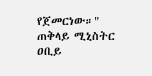የጀመርነው።" ጠቅላይ ሚኒስትር ዐቢይ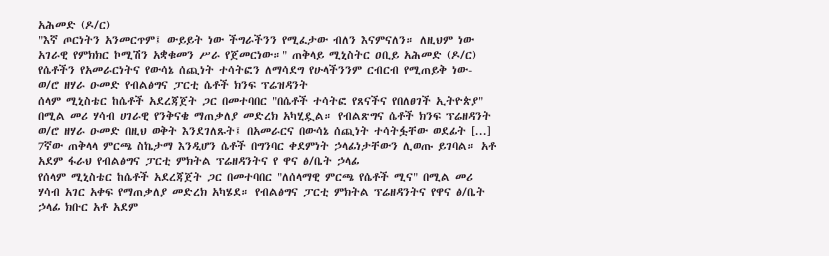አሕመድ (ዶ/ር)
"እኛ ጦርነትን አንመርጥም፤ ውይይት ነው ችግራችንን የሚፈታው ብለን እናምናለን። ለዚህም ነው አገራዊ የምክክር ኮሚሽን አቋቁመን ሥራ የጀመርነው።" ጠቅላይ ሚኒስትር ዐቢይ አሕመድ (ዶ/ር)
የሴቶችን የአመራርነትና የውሳኔ ሰጪነት ተሳትፎን ለማሳደግ የሁላችንንም ርብርብ የሚጠይቅ ነው- ወ/ሮ ዘሃራ ዑመድ የብልፅግና ፓርቲ ሴቶች ክንፍ ፕሬዝዳንት
ሰላም ሚኒስቴር ከሴቶች አደረጃጀት ጋር በመተባበር "በሴቶች ተሳትፎ የጸናችና የበለፀገች ኢትዮጵያ" በሚል መሪ ሃሳብ ሀገራዊ የንቅናቄ ማጠቃለያ መድረክ አካሂዷል። የብልጽግና ሴቶች ክንፍ ፕሬዘዳንት ወ/ሮ ዘሃራ ዑመድ በዚህ ወቅት እንደገለጹት፤ በአመራርና በውሳኔ ሰጪነት ተሳትፏቸው ወደፊት [...]
7ኛው ጠቅላላ ምርጫ ስኬታማ እንዲሆን ሴቶች በግንባር ቀደምነት ኃላፊነታቸውን ሊወጡ ይገባል። አቶ አደም ፋራህ የብልፅግና ፓርቲ ምክትል ፕሬዘዳንትና የ ዋና ፅ/ቤት ኃላፊ
የሰላም ሚኒስቴር ከሴቶች አደረጃጀት ጋር በመተባበር "ለሰላማዊ ምርጫ የሴቶች ሚና" በሚል መሪ ሃሳብ አገር አቀፍ የማጠቃለያ መድረክ አካሄደ። የብልፅግና ፓርቲ ምክትል ፕሬዘዳንትና የዋና ፅ/ቤት ኃላፊ ክቡር አቶ አደም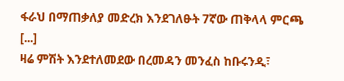ፋራህ በማጠቃለያ መድረክ እንደገለፁት 7ኛው ጠቅላላ ምርጫ [...]
ዛሬ ምሽት እንደተለመደው በረመዳን መንፈስ ከቡሩንዲ፣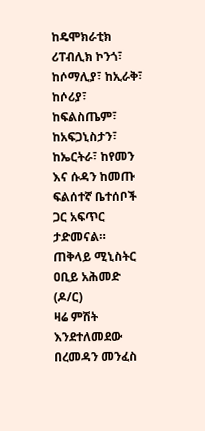ከዴሞክራቲክ ሪፐብሊክ ኮንጎ፣ ከሶማሊያ፣ ከኢራቅ፣ ከሶሪያ፣ ከፍልስጤም፣ ከአፍጋኒስታን፣ ከኤርትራ፣ ከየመን እና ሱዳን ከመጡ ፍልሰተኛ ቤተሰቦች ጋር አፍጥር ታድመናል። ጠቅላይ ሚኒስትር ዐቢይ አሕመድ (ዶ/ር)
ዛሬ ምሽት እንደተለመደው በረመዳን መንፈስ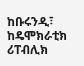ከቡሩንዲ፣ ከዴሞክራቲክ ሪፐብሊክ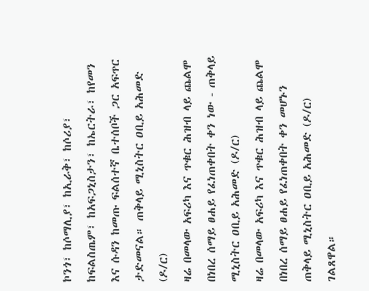ኮንጎ፣ ከሶማሊያ፣ ከኢራቅ፣ ከሶሪያ፣ ከፍልስጤም፣ ከአፍጋኒስታን፣ ከኤርትራ፣ ከየመን እና ሱዳን ከመጡ ፍልሰተኛ ቤተሰቦች ጋር አፍጥር ታድመናል። ጠቅላይ ሚኒስትር ዐቢይ አሕመድ (ዶ/ር)
ዛሬ በመላው አፍሪካ እና ጥቁር ሕዝብ ላይ ጨልሞ በነበረ ሰማይ ፀሐይ የፈነጠቀበት ቀን ነው - ጠቅላይ ሚኒስትር ዐቢይ አሕመድ (ዶ/ር)
ዛሬ በመላው አፍሪካ እና ጥቁር ሕዝብ ላይ ጨልሞ በነበረ ሰማይ ፀሐይ የፈነጠቀበት ቀን መሆኑን ጠቅላይ ሚኒስትር ዐቢይ አሕመድ (ዶ/ር) ገልጸዋል።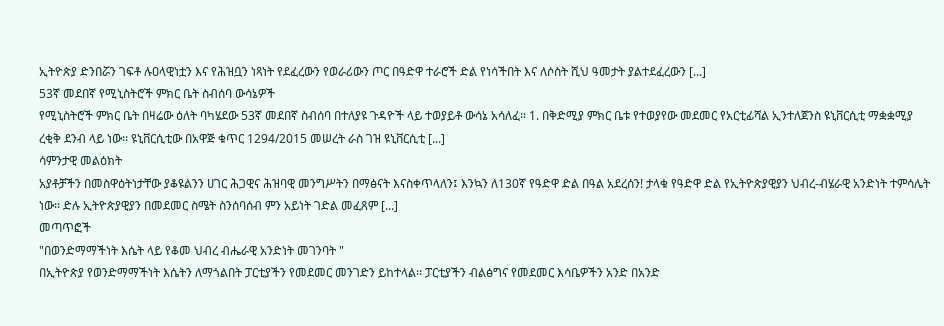ኢትዮጵያ ድንበሯን ገፍቶ ሉዐላዊነቷን እና የሕዝቧን ነጻነት የደፈረውን የወራሪውን ጦር በዓድዋ ተራሮች ድል የነሳችበት እና ለሶስት ሺህ ዓመታት ያልተደፈረውን [...]
53ኛ መደበኛ የሚኒስትሮች ምክር ቤት ስብሰባ ውሳኔዎች
የሚኒስትሮች ምክር ቤት በዛሬው ዕለት ባካሄደው 53ኛ መደበኛ ስብሰባ በተለያዩ ጉዳዮች ላይ ተወያይቶ ውሳኔ አሳለፈ፡፡ 1. በቅድሚያ ምክር ቤቱ የተወያየው መደመር የአርቲፊሻል ኢንተለጀንስ ዩኒቨርሲቲ ማቋቋሚያ ረቂቅ ደንብ ላይ ነው፡፡ ዩኒቨርሲቲው በአዋጅ ቁጥር 1294/2015 መሠረት ራስ ገዝ ዩኒቨርሲቲ [...]
ሳምንታዊ መልዕክት
አያቶቻችን በመስዋዕትነታቸው ያቆዩልንን ሀገር ሕጋዊና ሕዝባዊ መንግሥትን በማፅናት እናስቀጥላለን፤ እንኳን ለ130ኛ የዓድዋ ድል በዓል አደረሰን! ታላቁ የዓድዋ ድል የኢትዮጵያዊያን ህብረ-ብሄራዊ አንድነት ተምሳሌት ነው፡፡ ድሉ ኢትዮጵያዊያን በመደመር ስሜት ስንሰባሰብ ምን አይነት ገድል መፈጸም [...]
መጣጥፎች
"በወንድማማችነት እሴት ላይ የቆመ ህብረ ብሔራዊ አንድነት መገንባት "
በኢትዮጵያ የወንድማማችነት እሴትን ለማጎልበት ፓርቲያችን የመደመር መንገድን ይከተላል፡፡ ፓርቲያችን ብልፅግና የመደመር እሳቤዎችን አንድ በአንድ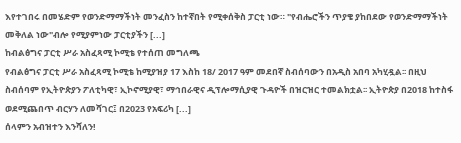እየተገበሩ በመሄድም የወንድማማችነት መንፈስን ከተኛበት የሚቀሰቅስ ፓርቲ ነው። "የብሔሮችን ጥያቄ ያከበደው የወንድማማችነት መቅለል ነው"ብሎ የሚያምነው ፓርቲያችን [...]
ከብልፅግና ፓርቲ ሥራ አስፈጻሚ ኮሚቴ የተሰጠ መግለጫ
የብልፅግና ፓርቲ ሥራ አስፈጻሚ ኮሚቴ ከሚያዝያ 17 እስከ 18/ 2017 ዓም መደበኛ ስብሰባውን በአዲስ አበባ አካሂዷል፡፡ በዚህ ስብሰባም የኢትዮጵያን ፖለቲካዊ፣ ኢኮኖሚያዊ፣ ማኅበራዊና ዲፕሎማሲያዊ ጉዳዮች በዝርዝር ተመልክቷል፡፡ ኢትዮጵያ በ2018 ከተስፋ ወደሚጨበጥ ብርሃን ለመሻገር፤ በ2023 የአፍሪካ [...]
ሰላምን አብዝተን እንሻለን!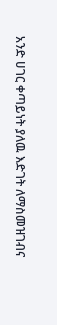አንድ ሀገር ቀጣይነት ያለዉ እድገት ለማስመዝገብና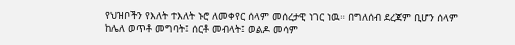የህዝቦችን የእለት ተእለት ኑሮ ለመቀየር ሰላም መሰረታዊ ነገር ነዉ። በግለሰብ ደረጃም ቢሆን ሰላም ከሌለ ወጥቶ መግባት፤ ሰርቶ መብላት፤ ወልዶ መሳም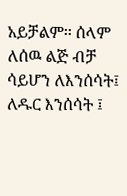አይቻልም፡፡ ሰላም ለሰዉ ልጅ ብቻ ሳይሆን ለእንሰሳት፤ ለዱር እንሰሳት ፤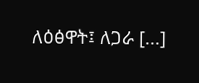ለዕፅዋት፤ ለጋራ [...]